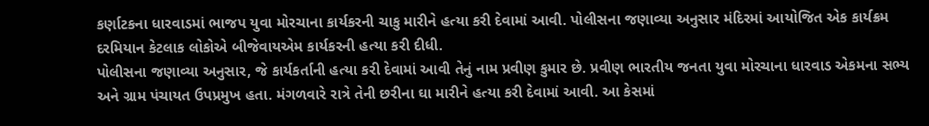કર્ણાટકના ધારવાડમાં ભાજપ યુવા મોરચાના કાર્યકરની ચાકુ મારીને હત્યા કરી દેવામાં આવી. પોલીસના જણાવ્યા અનુસાર મંદિરમાં આયોજિત એક કાર્યક્રમ દરમિયાન કેટલાક લોકોએ બીજેવાયએમ કાર્યકરની હત્યા કરી દીધી.
પોલીસના જણાવ્યા અનુસાર, જે કાર્યકર્તાની હત્યા કરી દેવામાં આવી તેનું નામ પ્રવીણ કુમાર છે. પ્રવીણ ભારતીય જનતા યુવા મોરચાના ધારવાડ એકમના સભ્ય અને ગ્રામ પંચાયત ઉપપ્રમુખ હતા. મંગળવારે રાત્રે તેની છરીના ઘા મારીને હત્યા કરી દેવામાં આવી. આ કેસમાં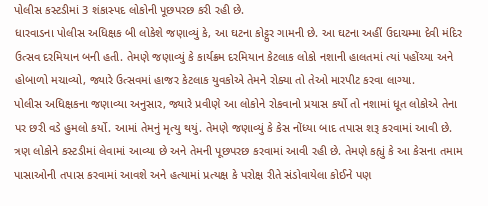પોલીસ કસ્ટડીમાં 3 શંકાસ્પદ લોકોની પૂછપરછ કરી રહી છે.
ધારવાડના પોલીસ અધિક્ષક બી લોકેશે જણાવ્યું કે, આ ઘટના કોટ્ટુર ગામની છે. આ ઘટના અહીં ઉદાચમ્મા દેવી મંદિર ઉત્સવ દરમિયાન બની હતી. તેમણે જણાવ્યું કે કાર્યક્રમ દરમિયાન કેટલાક લોકો નશાની હાલતમાં ત્યાં પહોંચ્યા અને હોબાળો મચાવ્યો, જ્યારે ઉત્સવમાં હાજર કેટલાક યુવકોએ તેમને રોક્યા તો તેઓ મારપીટ કરવા લાગ્યા.
પોલીસ અધિક્ષકના જણાવ્યા અનુસાર, જ્યારે પ્રવીણે આ લોકોને રોકવાનો પ્રયાસ કર્યો તો નશામાં ધૂત લોકોએ તેના પર છરી વડે હુમલો કર્યો. આમાં તેમનું મૃત્યુ થયું. તેમણે જણાવ્યું કે કેસ નોંધ્યા બાદ તપાસ શરૂ કરવામાં આવી છે. ત્રણ લોકોને કસ્ટડીમાં લેવામાં આવ્યા છે અને તેમની પૂછપરછ કરવામાં આવી રહી છે. તેમણે કહ્યું કે આ કેસના તમામ પાસાઓની તપાસ કરવામાં આવશે અને હત્યામાં પ્રત્યક્ષ કે પરોક્ષ રીતે સંડોવાયેલા કોઈને પણ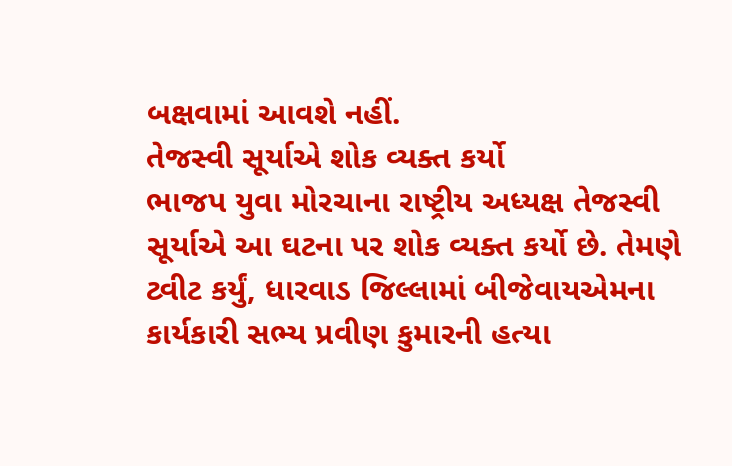બક્ષવામાં આવશે નહીં.
તેજસ્વી સૂર્યાએ શોક વ્યક્ત કર્યો
ભાજપ યુવા મોરચાના રાષ્ટ્રીય અધ્યક્ષ તેજસ્વી સૂર્યાએ આ ઘટના પર શોક વ્યક્ત કર્યો છે. તેમણે ટ્વીટ કર્યું, ધારવાડ જિલ્લામાં બીજેવાયએમના કાર્યકારી સભ્ય પ્રવીણ કુમારની હત્યા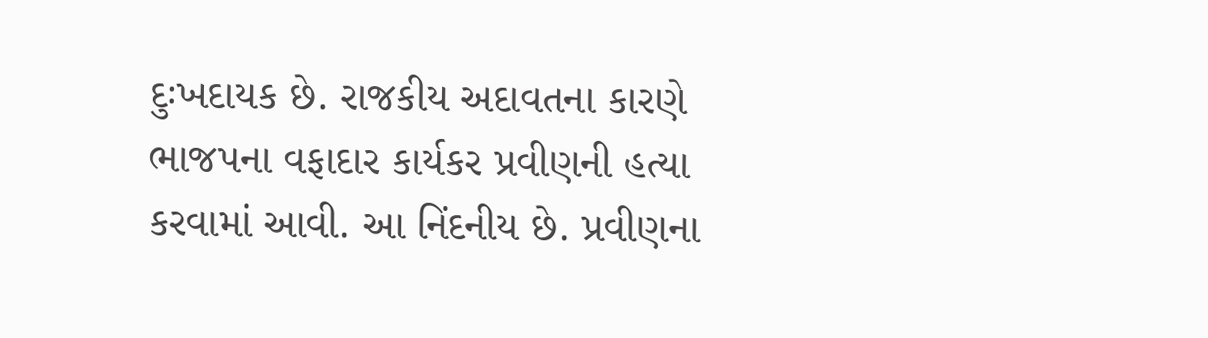દુઃખદાયક છે. રાજકીય અદાવતના કારણે ભાજપના વફાદાર કાર્યકર પ્રવીણની હત્યા કરવામાં આવી. આ નિંદનીય છે. પ્રવીણના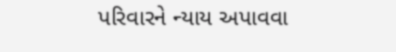પરિવારને ન્યાય અપાવવા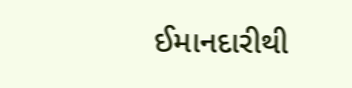ઈમાનદારીથી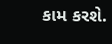કામ કરશે.